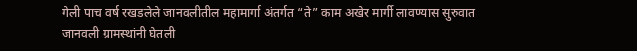गेली पाच वर्ष रखडलेले जानवलीतील महामार्गा अंतर्गत “ते” काम अखेर मार्गी लावण्यास सुरुवात
जानवली ग्रामस्थांनी घेतली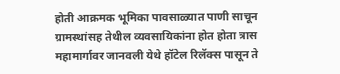होती आक्रमक भूमिका पावसाळ्यात पाणी साचून ग्रामस्थांसह तेथील व्यवसायिकांना होत होता त्रास महामार्गावर जानवली येथे हॉटेल रिलॅक्स पासून ते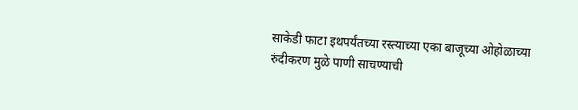साकेडी फाटा इथपर्यंतच्या रस्त्याच्या एका बाजूच्या ओहोळाच्या रुंदीकरण मुळे पाणी साचण्याची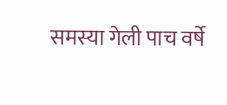समस्या गेली पाच वर्षे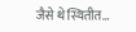जैसे थे स्थितीत…